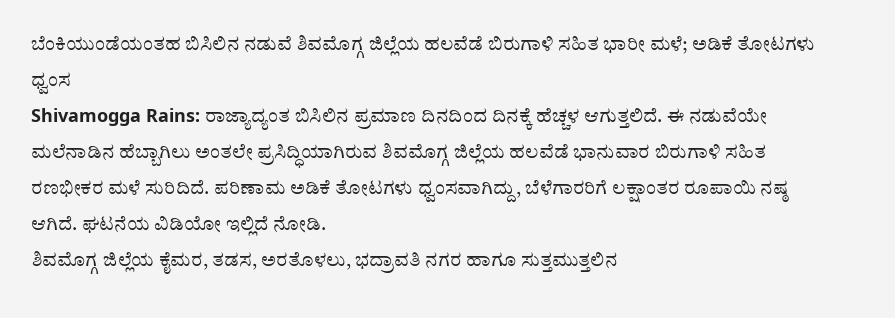ಬೆಂಕಿಯುಂಡೆಯಂತಹ ಬಿಸಿಲಿನ ನಡುವೆ ಶಿವಮೊಗ್ಗ ಜಿಲ್ಲೆಯ ಹಲವೆಡೆ ಬಿರುಗಾಳಿ ಸಹಿತ ಭಾರೀ ಮಳೆ; ಅಡಿಕೆ ತೋಟಗಳು ಧ್ವಂಸ
Shivamogga Rains: ರಾಜ್ಯಾದ್ಯಂತ ಬಿಸಿಲಿನ ಪ್ರಮಾಣ ದಿನದಿಂದ ದಿನಕ್ಕೆ ಹೆಚ್ಚಳ ಆಗುತ್ತಲಿದೆ. ಈ ನಡುವೆಯೇ ಮಲೆನಾಡಿನ ಹೆಬ್ಬಾಗಿಲು ಅಂತಲೇ ಪ್ರಸಿದ್ಧಿಯಾಗಿರುವ ಶಿವಮೊಗ್ಗ ಜಿಲ್ಲೆಯ ಹಲವೆಡೆ ಭಾನುವಾರ ಬಿರುಗಾಳಿ ಸಹಿತ ರಣಭೀಕರ ಮಳೆ ಸುರಿದಿದೆ. ಪರಿಣಾಮ ಅಡಿಕೆ ತೋಟಗಳು ಧ್ವಂಸವಾಗಿದ್ದು, ಬೆಳೆಗಾರರಿಗೆ ಲಕ್ಷಾಂತರ ರೂಪಾಯಿ ನಷ್ಠ ಆಗಿದೆ. ಘಟನೆಯ ವಿಡಿಯೋ ಇಲ್ಲಿದೆ ನೋಡಿ.
ಶಿವಮೊಗ್ಗ ಜಿಲ್ಲೆಯ ಕೈಮರ, ತಡಸ, ಅರತೊಳಲು, ಭದ್ರಾವತಿ ನಗರ ಹಾಗೂ ಸುತ್ತಮುತ್ತಲಿನ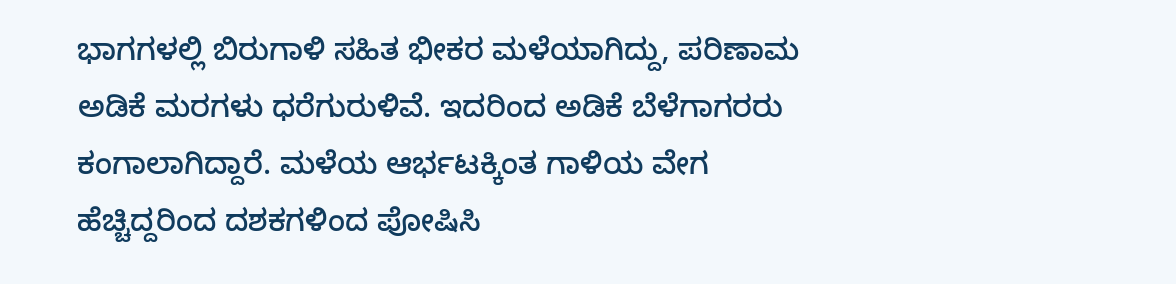ಭಾಗಗಳಲ್ಲಿ ಬಿರುಗಾಳಿ ಸಹಿತ ಭೀಕರ ಮಳೆಯಾಗಿದ್ದು, ಪರಿಣಾಮ ಅಡಿಕೆ ಮರಗಳು ಧರೆಗುರುಳಿವೆ. ಇದರಿಂದ ಅಡಿಕೆ ಬೆಳೆಗಾಗರರು ಕಂಗಾಲಾಗಿದ್ದಾರೆ. ಮಳೆಯ ಆರ್ಭಟಕ್ಕಿಂತ ಗಾಳಿಯ ವೇಗ ಹೆಚ್ಚಿದ್ದರಿಂದ ದಶಕಗಳಿಂದ ಪೋಷಿಸಿ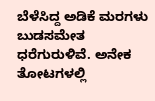ಬೆಳೆಸಿದ್ದ ಅಡಿಕೆ ಮರಗಳು ಬುಡಸಮೇತ ಧರೆಗುರುಳಿವೆ. ಅನೇಕ ತೋಟಗಳಲ್ಲಿ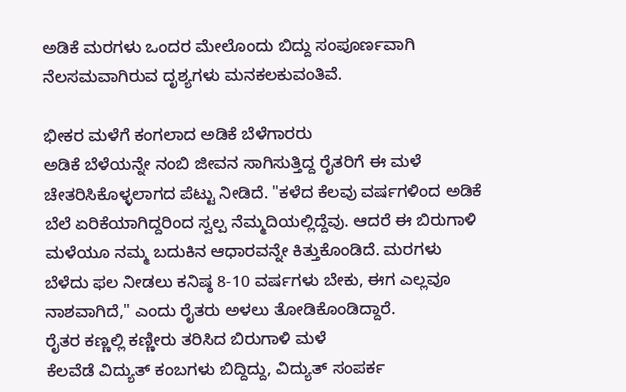ಅಡಿಕೆ ಮರಗಳು ಒಂದರ ಮೇಲೊಂದು ಬಿದ್ದು ಸಂಪೂರ್ಣವಾಗಿ ನೆಲಸಮವಾಗಿರುವ ದೃಶ್ಯಗಳು ಮನಕಲಕುವಂತಿವೆ.

ಭೀಕರ ಮಳೆಗೆ ಕಂಗಲಾದ ಅಡಿಕೆ ಬೆಳೆಗಾರರು
ಅಡಿಕೆ ಬೆಳೆಯನ್ನೇ ನಂಬಿ ಜೀವನ ಸಾಗಿಸುತ್ತಿದ್ದ ರೈತರಿಗೆ ಈ ಮಳೆ ಚೇತರಿಸಿಕೊಳ್ಳಲಾಗದ ಪೆಟ್ಟು ನೀಡಿದೆ. "ಕಳೆದ ಕೆಲವು ವರ್ಷಗಳಿಂದ ಅಡಿಕೆ ಬೆಲೆ ಏರಿಕೆಯಾಗಿದ್ದರಿಂದ ಸ್ವಲ್ಪ ನೆಮ್ಮದಿಯಲ್ಲಿದ್ದೆವು. ಆದರೆ ಈ ಬಿರುಗಾಳಿ ಮಳೆಯೂ ನಮ್ಮ ಬದುಕಿನ ಆಧಾರವನ್ನೇ ಕಿತ್ತುಕೊಂಡಿದೆ. ಮರಗಳು ಬೆಳೆದು ಫಲ ನೀಡಲು ಕನಿಷ್ಠ 8-10 ವರ್ಷಗಳು ಬೇಕು, ಈಗ ಎಲ್ಲವೂ ನಾಶವಾಗಿದೆ," ಎಂದು ರೈತರು ಅಳಲು ತೋಡಿಕೊಂಡಿದ್ದಾರೆ.
ರೈತರ ಕಣ್ಣಲ್ಲಿ ಕಣ್ಣೀರು ತರಿಸಿದ ಬಿರುಗಾಳಿ ಮಳೆ
ಕೆಲವೆಡೆ ವಿದ್ಯುತ್ ಕಂಬಗಳು ಬಿದ್ದಿದ್ದು, ವಿದ್ಯುತ್ ಸಂಪರ್ಕ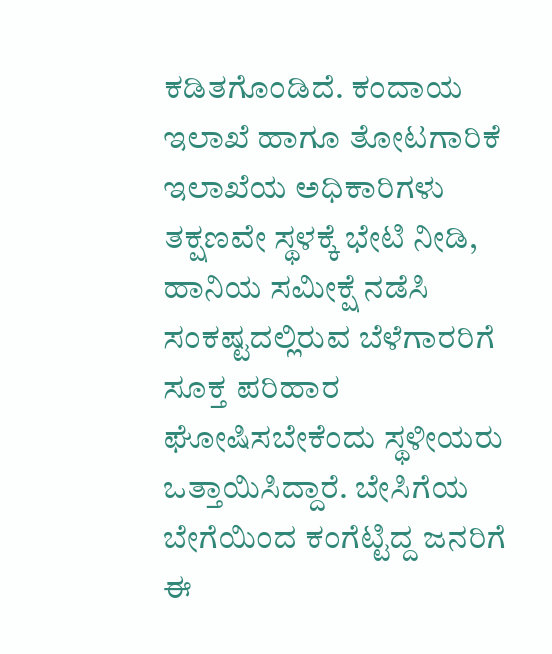ಕಡಿತಗೊಂಡಿದೆ. ಕಂದಾಯ ಇಲಾಖೆ ಹಾಗೂ ತೋಟಗಾರಿಕೆ ಇಲಾಖೆಯ ಅಧಿಕಾರಿಗಳು ತಕ್ಷಣವೇ ಸ್ಥಳಕ್ಕೆ ಭೇಟಿ ನೀಡಿ, ಹಾನಿಯ ಸಮೀಕ್ಷೆ ನಡೆಸಿ ಸಂಕಷ್ಟದಲ್ಲಿರುವ ಬೆಳೆಗಾರರಿಗೆ ಸೂಕ್ತ ಪರಿಹಾರ ಘೋಷಿಸಬೇಕೆಂದು ಸ್ಥಳೀಯರು ಒತ್ತಾಯಿಸಿದ್ದಾರೆ. ಬೇಸಿಗೆಯ ಬೇಗೆಯಿಂದ ಕಂಗೆಟ್ಟಿದ್ದ ಜನರಿಗೆ ಈ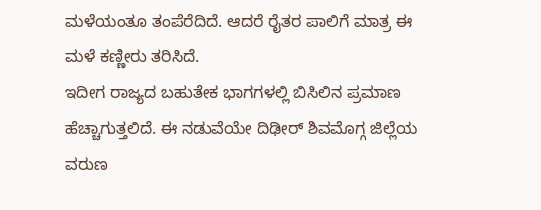ಮಳೆಯಂತೂ ತಂಪೆರೆದಿದೆ. ಆದರೆ ರೈತರ ಪಾಲಿಗೆ ಮಾತ್ರ ಈ ಮಳೆ ಕಣ್ಣೀರು ತರಿಸಿದೆ.
ಇದೀಗ ರಾಜ್ಯದ ಬಹುತೇಕ ಭಾಗಗಳಲ್ಲಿ ಬಿಸಿಲಿನ ಪ್ರಮಾಣ ಹೆಚ್ಚಾಗುತ್ತಲಿದೆ. ಈ ನಡುವೆಯೇ ದಿಢೀರ್ ಶಿವಮೊಗ್ಗ ಜಿಲ್ಲೆಯ ವರುಣ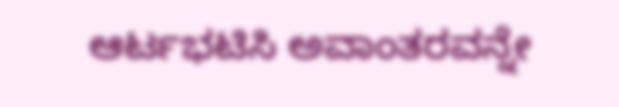ಆರ್ಟಭಟಿಸಿ ಅವಾಂತರವನ್ನೇ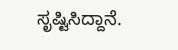ಸೃಷ್ಟಿಸಿದ್ದಾನೆ.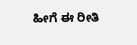ಹೀಗೆ ಈ ರೀತಿ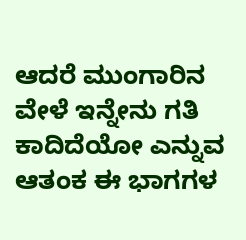ಆದರೆ ಮುಂಗಾರಿನ ವೇಳೆ ಇನ್ನೇನು ಗತಿ ಕಾದಿದೆಯೋ ಎನ್ನುವ ಆತಂಕ ಈ ಭಾಗಗಳ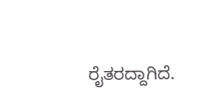ರೈತರದ್ದಾಗಿದೆ.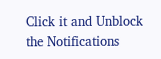Click it and Unblock the Notifications